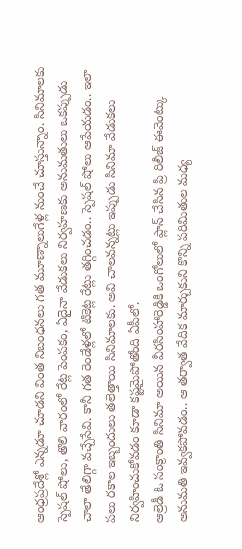ఆంధ్రప్రదేశ్లో ఎన్నడూ చూడని వింత నిబంధనలు గత మూణ్నాలుగేళ్ల నుంచే చూస్తున్నాం. సినిమాలకు స్పెషల్ షోలు, తొలి వారంలో రేట్ల పెంపకం, ఏదైనా వేడుకలు నిర్వహణకు అనుమతులు ఒకప్పుడు చాలా తేలిగ్గా వచ్చేసేవి. కానీ గత రెండేళ్లలో టికెట్ల రేట్లు తగ్గించడం.. స్పెషల్ షోలు ఆపేయడం.. ఇలా పలు రకాల ఇబ్బందులు తలెత్తాయి సినిమాలకు. అవి చాలవన్నట్లు ఇప్పుడు సినిమా వేడుకలు నిర్వహించుకోవడం కూడా కష్టమైపోతోంది ఏపీలో.
ఆల్రెడీ ఓ సంక్రాంతి సినిమా అయిన వీరసింహారెడ్డికి ఒంగోలులో ప్లాన్ చేసిన ప్రి రిలీజ్ ఈవెంట్కు అనుమతి ఇవ్వకపోవడం.. ఆ తర్వాత వేదిక మార్చుకుని కొన్ని పరిమితుల మధ్య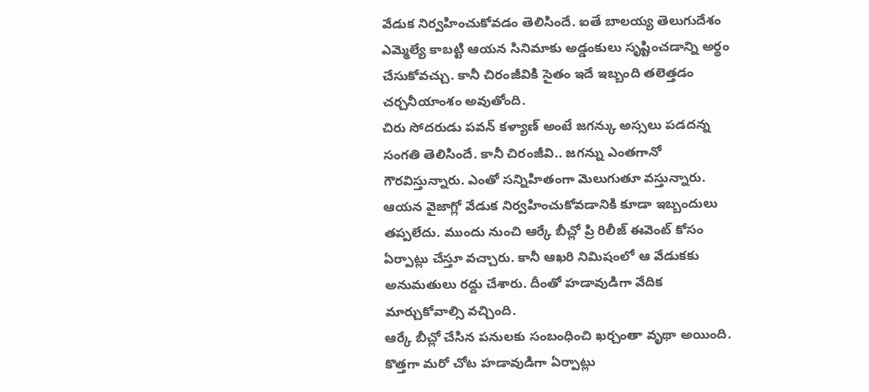వేడుక నిర్వహించుకోవడం తెలిసిందే. ఐతే బాలయ్య తెలుగుదేశం ఎమ్మెల్యే కాబట్టి ఆయన సినిమాకు అడ్డంకులు సృష్టించడాన్ని అర్థం చేసుకోవచ్చు. కానీ చిరంజీవికి సైతం ఇదే ఇబ్బంది తలెత్తడం చర్చనీయాంశం అవుతోంది.
చిరు సోదరుడు పవన్ కళ్యాణ్ అంటే జగన్కు అస్సలు పడదన్న సంగతి తెలిసిందే. కానీ చిరంజీవి.. జగన్ను ఎంతగానో గౌరవిస్తున్నారు. ఎంతో సన్నిహితంగా మెలుగుతూ వస్తున్నారు. ఆయన వైజాగ్లో వేడుక నిర్వహించుకోవడానికి కూడా ఇబ్బందులు తప్పలేదు. ముందు నుంచి ఆర్కే బీచ్లో ప్రి రిలీజ్ ఈవెంట్ కోసం ఏర్పాట్లు చేస్తూ వచ్చారు. కానీ ఆఖరి నిమిషంలో ఆ వేడుకకు అనుమతులు రద్దు చేశారు. దీంతో హడావుడిగా వేదిక మార్చుకోవాల్సి వచ్చింది.
ఆర్కే బీచ్లో చేసిన పనులకు సంబంధించి ఖర్చంతా వృథా అయింది. కొత్తగా మరో చోట హడావుడిగా ఏర్పాట్లు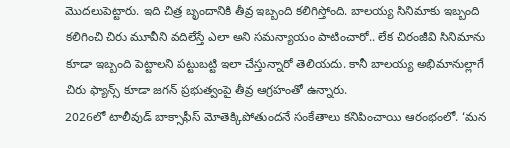మొదలుపెట్టారు. ఇది చిత్ర బృందానికి తీవ్ర ఇబ్బంది కలిగిస్తోంది. బాలయ్య సినిమాకు ఇబ్బంది కలిగించి చిరు మూవీని వదిలేస్తే ఎలా అని సమన్యాయం పాటించారో.. లేక చిరంజీవి సినిమాను కూడా ఇబ్బంది పెట్టాలని పట్టుబట్టి ఇలా చేస్తున్నారో తెలియదు. కానీ బాలయ్య అభిమానుల్లాగే చిరు ఫ్యాన్స్ కూడా జగన్ ప్రభుత్వంపై తీవ్ర ఆగ్రహంతో ఉన్నారు.
2026లో టాలీవుడ్ బాక్సాఫీస్ మోతెక్కిపోతుందనే సంకేతాలు కనిపించాయి ఆరంభంలో. ‘మన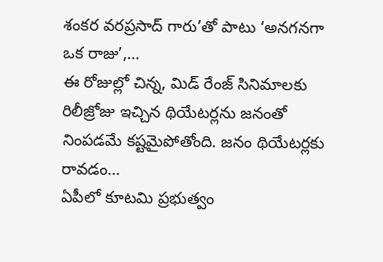శంకర వరప్రసాద్ గారు’తో పాటు ‘అనగనగా ఒక రాజు’,…
ఈ రోజుల్లో చిన్న, మిడ్ రేంజ్ సినిమాలకు రిలీజ్రోజు ఇచ్చిన థియేటర్లను జనంతో నింపడమే కష్టమైపోతోంది. జనం థియేటర్లకు రావడం…
ఏపీలో కూటమి ప్రభుత్వం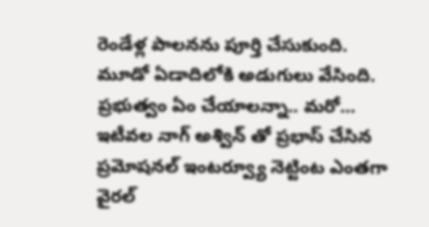రెండేళ్ల పాలనను పూర్తి చేసుకుంది. మూడో ఏడాదిలోకి అడుగులు వేసింది. ప్రభుత్వం ఏం చేయాలన్నా.. మరో…
ఇటీవల నాగ్ అశ్విన్ తో ప్రభాస్ చేసిన ప్రమోషనల్ ఇంటర్వ్యూ నెట్టింట ఎంతగా వైరల్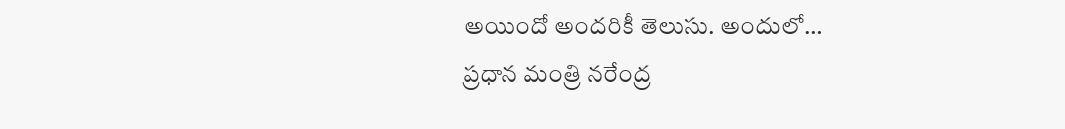అయిందో అందరికీ తెలుసు. అందులో…
ప్రధాన మంత్రి నరేంద్ర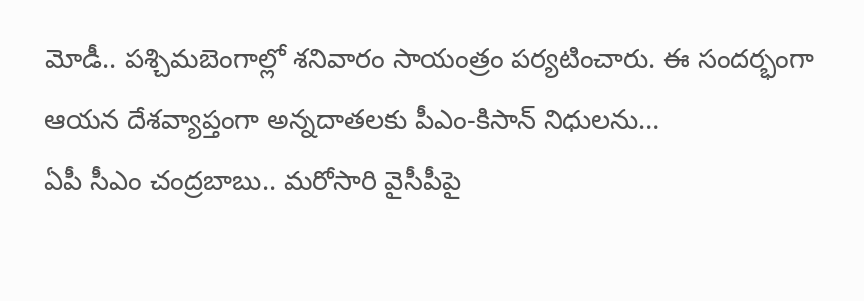మోడీ.. పశ్చిమబెంగాల్లో శనివారం సాయంత్రం పర్యటించారు. ఈ సందర్భంగా ఆయన దేశవ్యాప్తంగా అన్నదాతలకు పీఎం-కిసాన్ నిధులను…
ఏపీ సీఎం చంద్రబాబు.. మరోసారి వైసీపీపై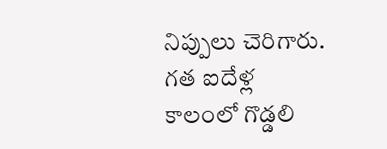నిప్పులు చెరిగారు. గత ఐదేళ్ల కాలంలో గొడ్డలి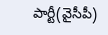పార్టీ(వైసీపీ)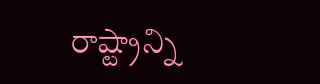రాష్ట్రాన్ని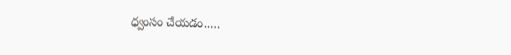ధ్వంసం చేయడం..…